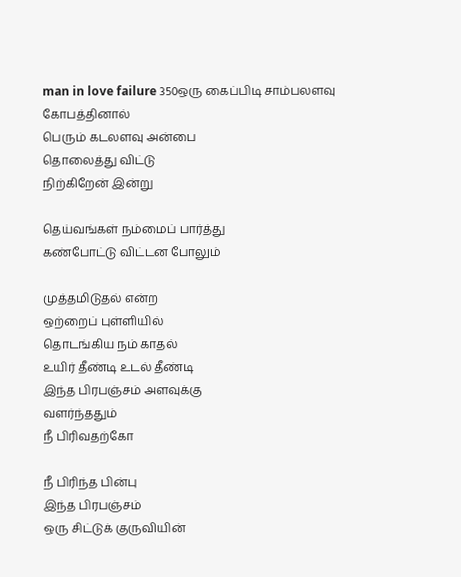man in love failure 350ஒரு கைப்பிடி சாம்பலளவு
கோபத்தினால்
பெரும் கடலளவு அன்பை
தொலைத்து விட்டு
நிற்கிறேன் இன்று

தெய்வங்கள் நம்மைப் பார்த்து
கண்போட்டு விட்டன போலும்

முத்தமிடுதல் என்ற
ஒற்றைப் புள்ளியில்
தொடங்கிய நம் காதல்
உயிர் தீண்டி உடல் தீண்டி
இந்த பிரபஞ்சம் அளவுக்கு
வளர்ந்ததும்
நீ பிரிவதற்கோ

நீ பிரிந்த பின்பு
இந்த பிரபஞ்சம்
ஒரு சிட்டுக் குருவியின்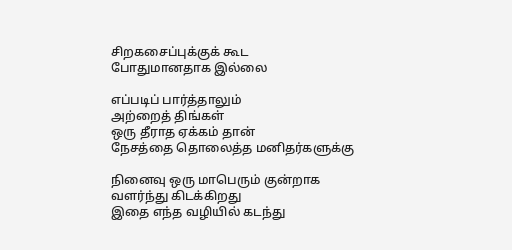சிறகசைப்புக்குக் கூட
போதுமானதாக இல்லை

எப்படிப் பார்த்தாலும்
அற்றைத் திங்கள்
ஒரு தீராத ஏக்கம் தான்
நேசத்தை தொலைத்த மனிதர்களுக்கு

நினைவு ஒரு மாபெரும் குன்றாக
வளர்ந்து கிடக்கிறது
இதை எந்த வழியில் கடந்து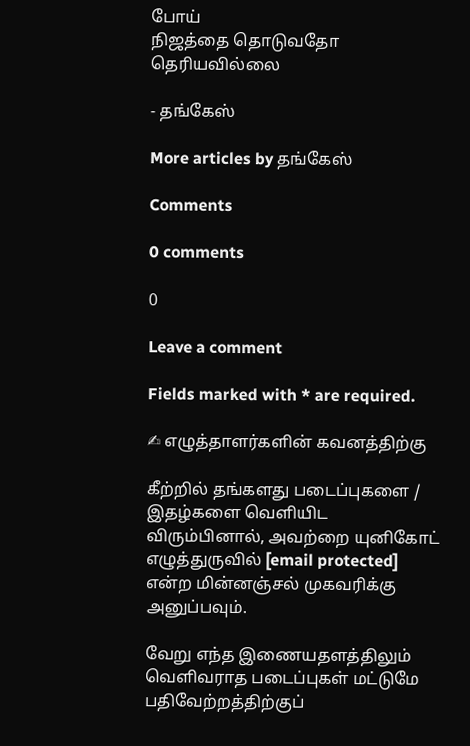போய்
நிஜத்தை தொடுவதோ தெரியவில்லை

- தங்கேஸ்

More articles by தங்கேஸ்

Comments

0 comments

0

Leave a comment

Fields marked with * are required.

✍ எழுத்தாளர்களின் கவனத்திற்கு

கீற்றில் தங்களது படைப்புகளை / இதழ்களை வெளியிட விரும்பினால், அவற்றை யுனிகோட் எழுத்துருவில் [email protected] என்ற மின்னஞ்சல் முகவரிக்கு அனுப்பவும்.

வேறு எந்த இணையதளத்திலும் வெளிவராத படைப்புகள் மட்டுமே பதிவேற்றத்திற்குப்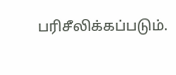பரிசீலிக்கப்படும்.